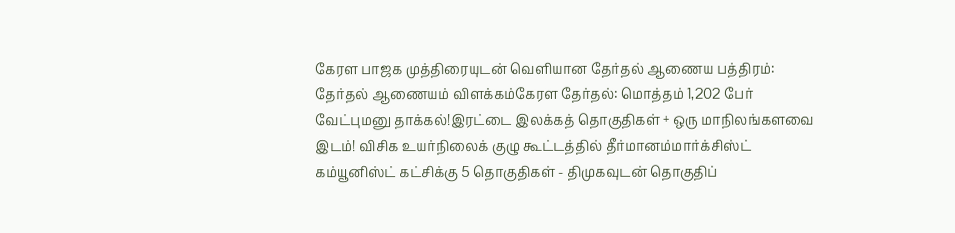கேரள பாஜக முத்திரையுடன் வெளியான தேர்தல் ஆணைய பத்திரம்: தேர்தல் ஆணையம் விளக்கம்கேரள தேர்தல்: மொத்தம் 1,202 பேர் வேட்புமனு தாக்கல்!இரட்டை இலக்கத் தொகுதிகள் + ஒரு மாநிலங்களவை இடம்! விசிக உயர்நிலைக் குழு கூட்டத்தில் தீர்மானம்மார்க்சிஸ்ட் கம்யூனிஸ்ட் கட்சிக்கு 5 தொகுதிகள் - திமுகவுடன் தொகுதிப்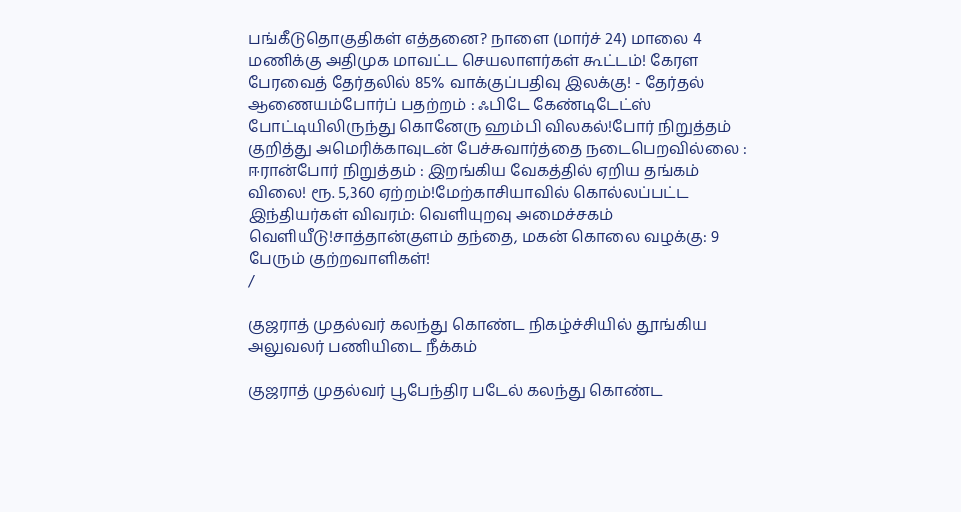பங்கீடுதொகுதிகள் எத்தனை? நாளை (மார்ச் 24) மாலை 4 மணிக்கு அதிமுக மாவட்ட செயலாளர்கள் கூட்டம்! கேரள பேரவைத் தேர்தலில் 85% வாக்குப்பதிவு இலக்கு! - தேர்தல் ஆணையம்போர்ப் பதற்றம் : ஃபிடே கேண்டிடேட்ஸ் போட்டியிலிருந்து கொனேரு ஹம்பி விலகல்!போர் நிறுத்தம் குறித்து அமெரிக்காவுடன் பேச்சுவார்த்தை நடைபெறவில்லை : ஈரான்போர் நிறுத்தம் : இறங்கிய வேகத்தில் ஏறிய தங்கம் விலை! ரூ. 5,360 ஏற்றம்!மேற்காசியாவில் கொல்லப்பட்ட இந்தியர்கள் விவரம்: வெளியுறவு அமைச்சகம் வெளியீடு!சாத்தான்குளம் தந்தை, மகன் கொலை வழக்கு: 9 பேரும் குற்றவாளிகள்!
/

குஜராத் முதல்வர் கலந்து கொண்ட நிகழ்ச்சியில் தூங்கிய அலுவலர் பணியிடை நீக்கம்

குஜராத் முதல்வர் பூபேந்திர படேல் கலந்து கொண்ட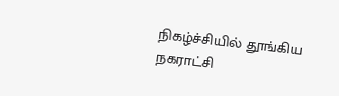நிகழ்ச்சியில் தூங்கிய நகராட்சி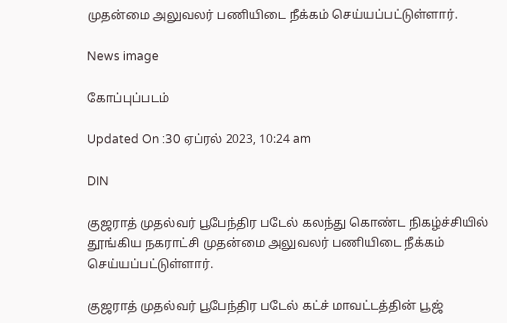முதன்மை அலுவலர் பணியிடை நீக்கம் செய்யப்பட்டுள்ளார்.

News image

கோப்புப்படம்

Updated On :30 ஏப்ரல் 2023, 10:24 am

DIN

குஜராத் முதல்வர் பூபேந்திர படேல் கலந்து கொண்ட நிகழ்ச்சியில் தூங்கிய நகராட்சி முதன்மை அலுவலர் பணியிடை நீக்கம் செய்யப்பட்டுள்ளார்.

குஜராத் முதல்வர் பூபேந்திர படேல் கட்ச் மாவட்டத்தின் பூஜ்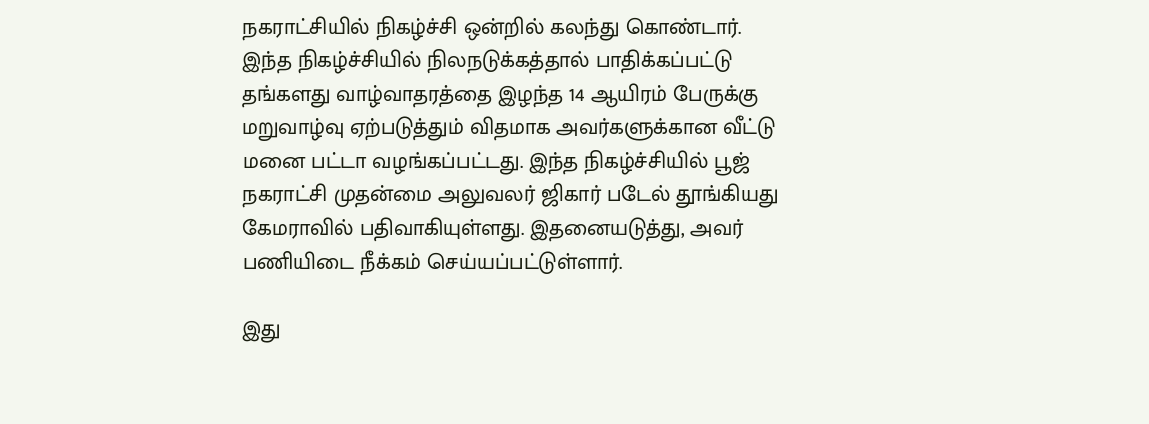நகராட்சியில் நிகழ்ச்சி ஒன்றில் கலந்து கொண்டார். இந்த நிகழ்ச்சியில் நிலநடுக்கத்தால் பாதிக்கப்பட்டு தங்களது வாழ்வாதரத்தை இழந்த 14 ஆயிரம் பேருக்கு மறுவாழ்வு ஏற்படுத்தும் விதமாக அவர்களுக்கான வீட்டு மனை பட்டா வழங்கப்பட்டது. இந்த நிகழ்ச்சியில் பூஜ் நகராட்சி முதன்மை அலுவலர் ஜிகார் படேல் தூங்கியது கேமராவில் பதிவாகியுள்ளது. இதனையடுத்து, அவர் பணியிடை நீக்கம் செய்யப்பட்டுள்ளார்.

இது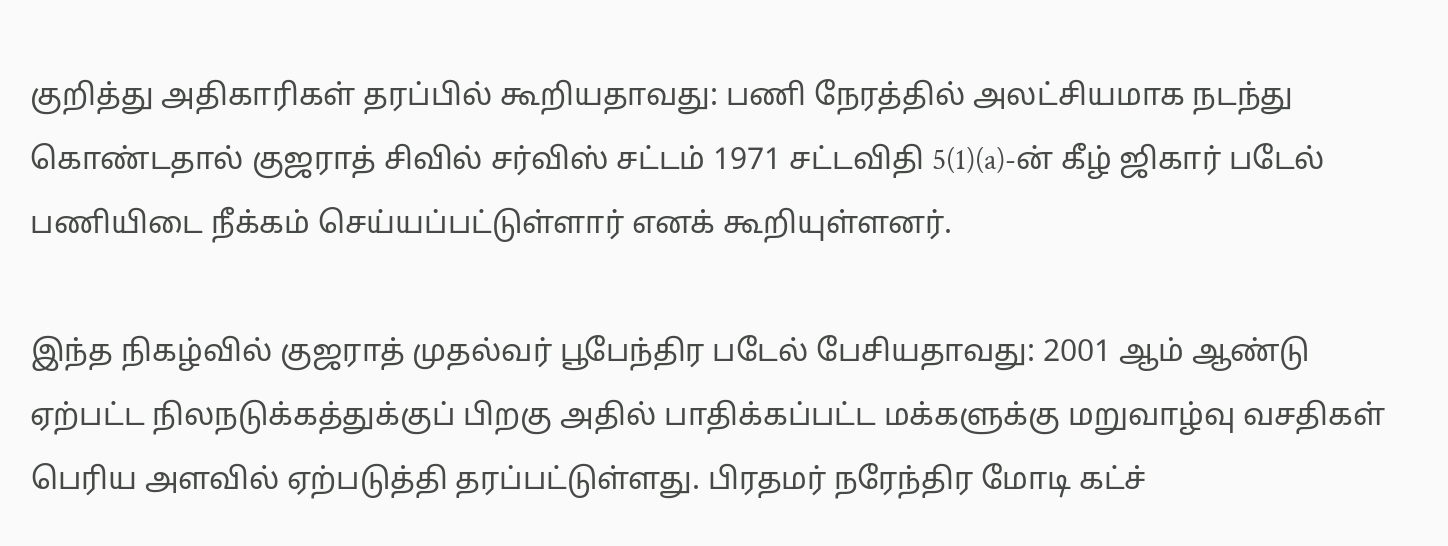குறித்து அதிகாரிகள் தரப்பில் கூறியதாவது: பணி நேரத்தில் அலட்சியமாக நடந்து கொண்டதால் குஜராத் சிவில் சர்விஸ் சட்டம் 1971 சட்டவிதி 5(1)(a)-ன் கீழ் ஜிகார் படேல் பணியிடை நீக்கம் செய்யப்பட்டுள்ளார் எனக் கூறியுள்ளனர்.

இந்த நிகழ்வில் குஜராத் முதல்வர் பூபேந்திர படேல் பேசியதாவது: 2001 ஆம் ஆண்டு ஏற்பட்ட நிலநடுக்கத்துக்குப் பிறகு அதில் பாதிக்கப்பட்ட மக்களுக்கு மறுவாழ்வு வசதிகள் பெரிய அளவில் ஏற்படுத்தி தரப்பட்டுள்ளது. பிரதமர் நரேந்திர மோடி கட்ச்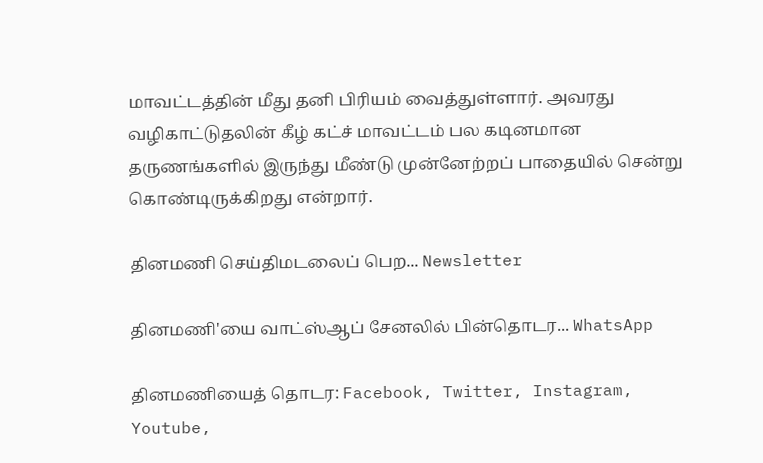மாவட்டத்தின் மீது தனி பிரியம் வைத்துள்ளார். அவரது வழிகாட்டுதலின் கீழ் கட்ச் மாவட்டம் பல கடினமான தருணங்களில் இருந்து மீண்டு முன்னேற்றப் பாதையில் சென்று கொண்டிருக்கிறது என்றார்.

தினமணி செய்திமடலைப் பெற... Newsletter

தினமணி'யை வாட்ஸ்ஆப் சேனலில் பின்தொடர... WhatsApp

தினமணியைத் தொடர: Facebook, Twitter, Instagram, Youtube,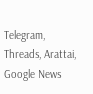Telegram, Threads, Arattai, Google News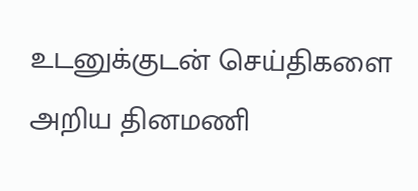உடனுக்குடன் செய்திகளை அறிய தினமணி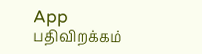App பதிவிறக்கம்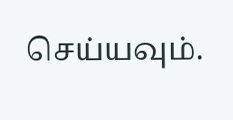செய்யவும்.